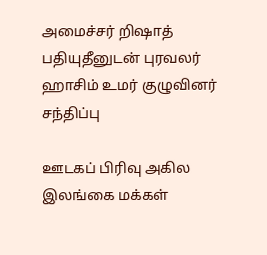அமைச்சர் றிஷாத் பதியுதீனுடன் புரவலர் ஹாசிம் உமர் குழுவினர் சந்திப்பு

ஊடகப் பிரிவு அகில இலங்கை மக்கள்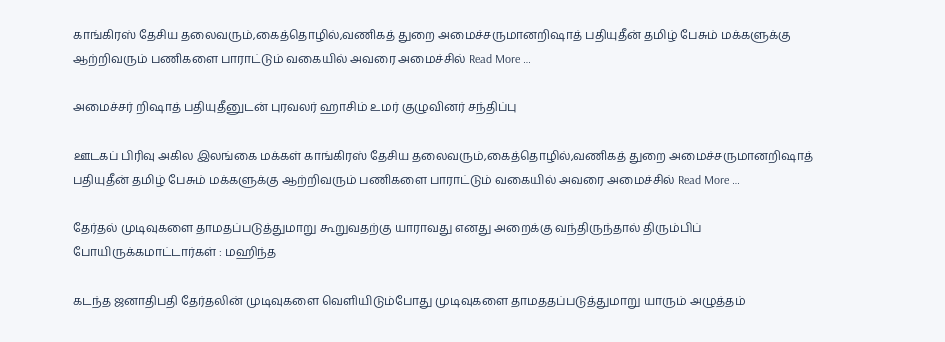காங்கிரஸ் தேசிய தலைவரும்,கைத்தொழில்,வணிகத் துறை அமைச்சருமானறிஷாத் பதியுதீன் தமிழ் பேசும் மக்களுக்கு ஆற்றிவரும் பணிகளை பாராட்டும் வகையில் அவரை அமைச்சில் Read More …

அமைச்சர் றிஷாத் பதியுதீனுடன் புரவலர் ஹாசிம் உமர் குழுவினர் சந்திப்பு

ஊடகப் பிரிவு அகில இலங்கை மக்கள் காங்கிரஸ் தேசிய தலைவரும்,கைத்தொழில்,வணிகத் துறை அமைச்சருமானறிஷாத் பதியுதீன் தமிழ் பேசும் மக்களுக்கு ஆற்றிவரும் பணிகளை பாராட்டும் வகையில் அவரை அமைச்சில் Read More …

தேர்தல் முடிவுகளை தாமதப்படுத்துமாறு கூறுவதற்கு யாராவது எனது அறைக்கு வந்திருந்தால் திரும்பிப் போயிருக்கமாட்டார்கள் : மஹிந்த

கடந்த ஜனாதிபதி தேர்தலின் முடிவுகளை வெளியிடும்போது முடிவுகளை தாமததப்படுத்துமாறு யாரும் அழுத்தம்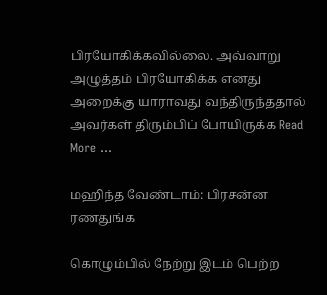பிரயோகிக்கவில்லை. அவ்வாறு அழுத்தம் பிரயோகிக்க எனது அறைக்கு யாராவது வந்திருந்ததால் அவர்கள் திரும்பிப் போயிருக்க Read More …

மஹிந்த வேண்டாம்: பிரசன்ன ரணதுங்க

கொழும்பில் நேற்று இடம் பெற்ற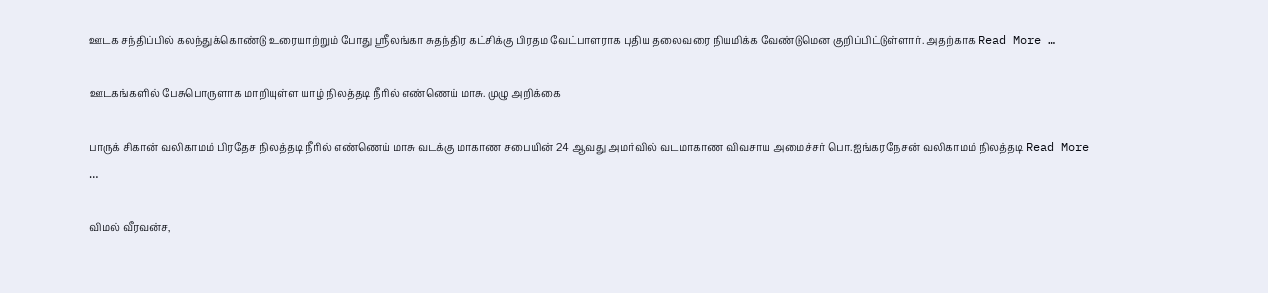ஊடக சந்திப்பில் கலந்துக்கொண்டு உரையாற்றும் போது ஸ்ரீலங்கா சுதந்திர கட்சிக்கு பிரதம வேட்பாளராக புதிய தலைவரை நியமிக்க வேண்டுமென குறிப்பிட்டுள்ளார். அதற்காக Read More …

ஊடகங்களில் பேசுபொருளாக மாறியுள்ள யாழ் நிலத்தடி நீரில் எண்ணெய் மாசு. முழு அறிக்கை

பாருக் சிகான் வலிகாமம் பிரதேச நிலத்தடி நீரில் எண்ணெய் மாசு வடக்கு மாகாண சபையின் 24 ஆவது அமர்வில் வடமாகாண விவசாய அமைச்சர் பொ.ஐங்கரநேசன் வலிகாமம் நிலத்தடி Read More …

விமல் வீரவன்ச,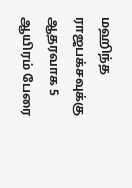மஹிந்த ராஜபக்சவுக்கு ஆதரவாக 5 ஆயிரம் பேரை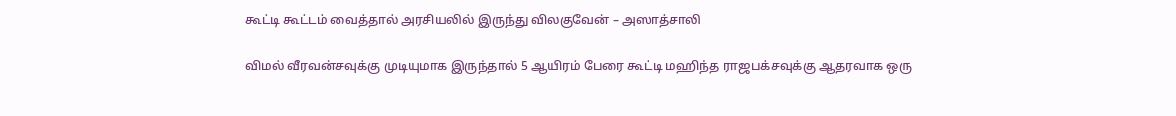கூட்டி கூட்டம் வைத்தால் அரசியலில் இருந்து விலகுவேன் – அஸாத்சாலி

விமல் வீரவன்சவுக்கு முடியுமாக இருந்தால் 5 ஆயிரம் பேரை கூட்டி மஹிந்த ராஜபக்சவுக்கு ஆதரவாக ஒரு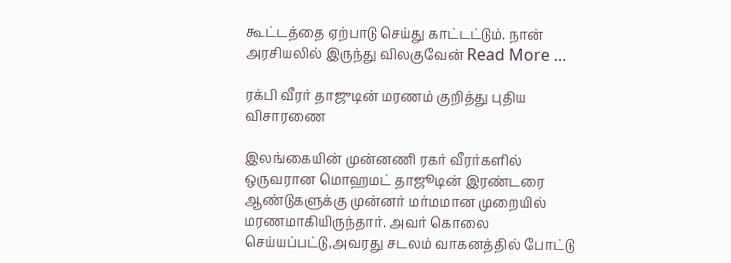கூட்டத்தை ஏற்பாடு செய்து காட்டட்டும். நான் அரசியலில் இருந்து விலகுவேன் Read More …

ரக்பி வீரர் தாஜுடின் மரணம் குறித்து புதிய விசாரணை

இலங்கையின் முன்னணி ரகர் வீரர்களில் ஒருவரான மொஹமட் தாஜூடின் இரண்டரை ஆண்டுகளுக்கு முன்னர் மர்மமான முறையில் மரணமாகியிருந்தார். அவர் கொலை செய்யப்பட்டு,அவரது சடலம் வாகனத்தில் போட்டு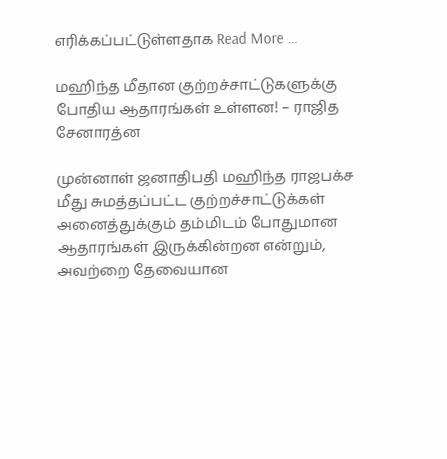எரிக்கப்பட்டுள்ளதாக Read More …

மஹிந்த மீதான குற்றச்சாட்டுகளுக்கு போதிய ஆதாரங்கள் உள்ளன! – ராஜித சேனாரத்ன

முன்னாள் ஜனாதிபதி மஹிந்த ராஜபக்ச மீது சுமத்தப்பட்ட குற்றச்சாட்டுக்கள் அனைத்துக்கும் தம்மிடம் போதுமான ஆதாரங்கள் இருக்கின்றன என்றும், அவற்றை தேவையான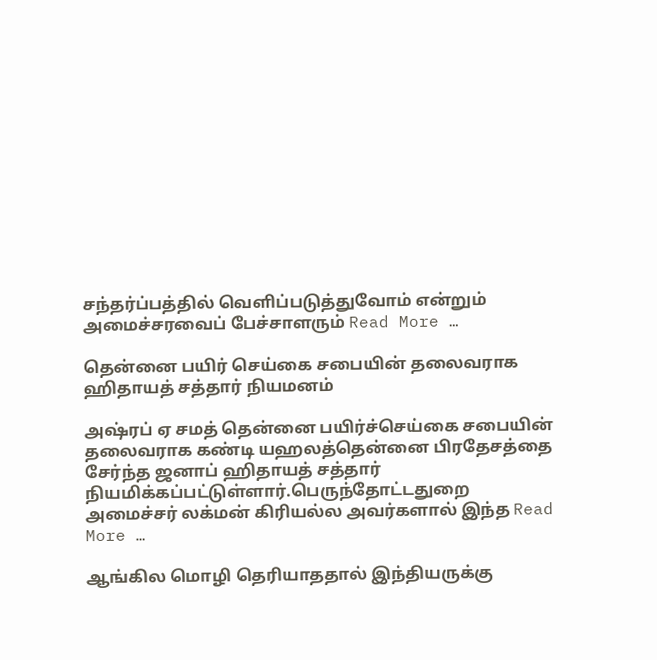சந்தர்ப்பத்தில் வெளிப்படுத்துவோம் என்றும் அமைச்சரவைப் பேச்சாளரும் Read More …

தென்னை பயிர் செய்கை சபையின் தலைவராக ஹிதாயத் சத்தார் நியமனம்

அஷ்ரப் ஏ சமத் தென்னை பயிர்ச்செய்கை சபையின் தலைவராக கண்டி யஹலத்தென்னை பிரதேசத்தை சேர்ந்த ஜனாப் ஹிதாயத் சத்தார் நியமிக்கப்பட்டுள்ளார்.பெருந்தோட்டதுறை  அமைச்சர் லக்மன் கிரியல்ல அவர்களால் இந்த Read More …

ஆங்கில மொழி தெரியாததால் இந்தியருக்கு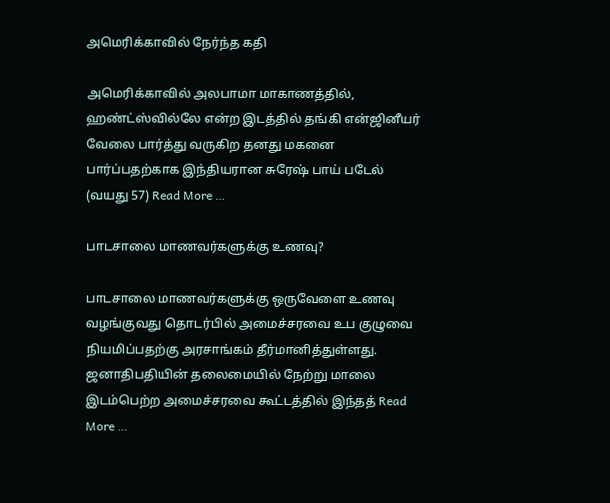அமெரிக்காவில் நேர்ந்த கதி

அமெரிக்காவில் அலபாமா மாகாணத்தில், ஹண்ட்ஸ்வில்லே என்ற இடத்தில் தங்கி என்ஜினீயர் வேலை பார்த்து வருகிற தனது மகனை பார்ப்பதற்காக இந்தியரான சுரேஷ் பாய் படேல் (வயது 57) Read More …

பாடசாலை மாணவர்களுக்கு உணவு?

பாடசாலை மாணவர்களுக்கு ஒருவேளை உணவு வழங்குவது தொடர்பில் அமைச்சரவை உப குழுவை நியமிப்பதற்கு அரசாங்கம் தீர்மானித்துள்ளது. ஜனாதிபதியின் தலைமையில் நேற்று மாலை இடம்பெற்ற அமைச்சரவை கூட்டத்தில் இந்தத் Read More …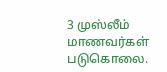3 முஸ்லீம் மாணவர்கள் படுகொலை.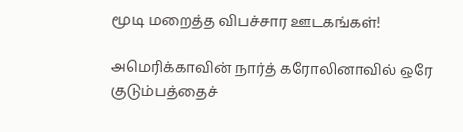மூடி மறைத்த விபச்சார ஊடகங்கள்!

அமெரிக்காவின் நார்த் கரோலினாவில் ஒரே குடும்பத்தைச்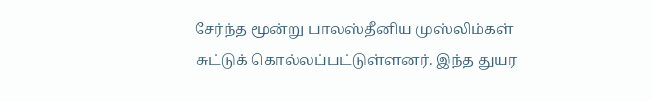சேர்ந்த மூன்று பாலஸ்தீனிய முஸ்லிம்கள் சுட்டுக் கொல்லப்பட்டுள்ளனர். இந்த துயர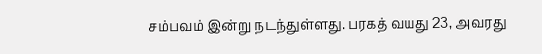சம்பவம் இன்று நடந்துள்ளது. பரகத் வயது 23, அவரது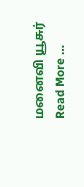மனைவி யூசுர் Read More …